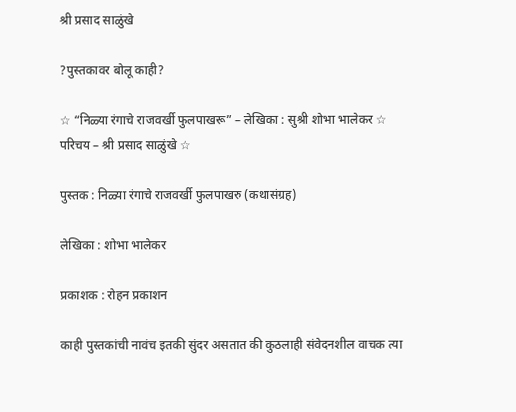श्री प्रसाद साळुंखे

?पुस्तकावर बोलू काही?

☆ “निळ्या रंगाचे राजवर्खी फुलपाखरू” – लेखिका : सुश्री शोभा भालेकर ☆ परिचय – श्री प्रसाद साळुंखे ☆

पुस्तक : निळ्या रंगाचे राजवर्खी फुलपाखरु (कथासंग्रह)

लेखिका : शोभा भालेकर

प्रकाशक : रोहन प्रकाशन

काही पुस्तकांची नावंच इतकी सुंदर असतात की कुठलाही संवेदनशील वाचक त्या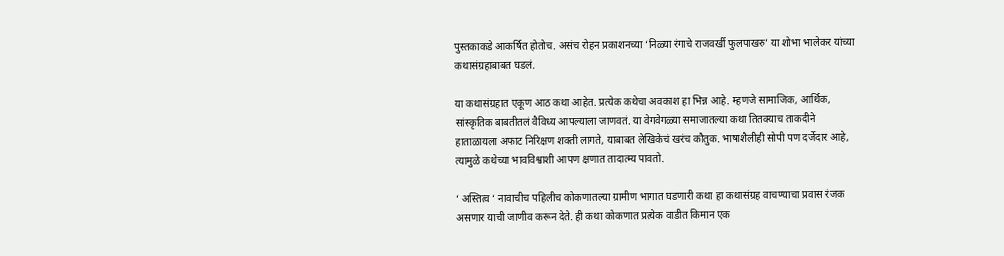पुस्तकाकडे आकर्षित होतोच. असंच रोहन प्रकाशनच्या ‘निळ्या रंगाचे राजवर्खी फुलपाखरु’ या शोभा भालेकर यांच्या कथासंग्रहाबाबत घडलं.

या कथासंग्रहात एकूण आठ कथा आहेत. प्रत्येक कथेचा अवकाश हा भिन्न आहे. म्हणजे सामाजिक, आर्थिक, सांस्कृतिक बाबतीतलं वैविध्य आपल्याला जाणवतं. या वेगवेगळ्या समाजातल्या कथा तितक्याच ताकदीने हाताळायला अफाट निरिक्षण शक्ती लागते, याबाबत लेखिकेचं खरंच कौतुक. भाषाशैलीही सोपी पण दर्जेदार आहे, त्यामुळे कथेच्या भावविश्वाशी आपण क्षणात तादात्म्य पावतो.

‘ अस्तित्व ‘ नावाचीच पहिलीच कोकणातल्या ग्रामीण भागात घडणारी कथा हा कथासंग्रह वाचण्याचा प्रवास रंजक असणार याची जाणीव करून देते. ही कथा कोकणात प्रत्येक वाडीत किमान एक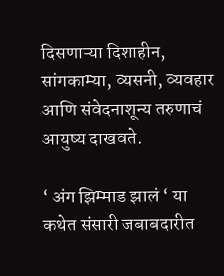दिसणाऱ्या दिशाहीन, सांगकाम्या, व्यसनी, व्यवहार आणि संवेदनाशून्य तरुणाचं आयुष्य दाखवते.

‘ अंग झिम्माड झालं ‘ या कथेत संसारी जबाबदारीत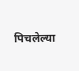पिचलेल्या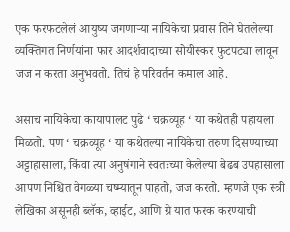एक फरफटलेलं आयुष्य जगणाऱ्या नायिकेचा प्रवास तिने घेतलेल्या व्यक्तिगत निर्णयांना फार आदर्शवादाच्या सोयीस्कर फुटपट्या लावून जज न करता अनुभवतो. तिचं हे परिवर्तन कमाल आहे.

असाच नायिकेचा कायापालट पुढे ‘ चक्रव्यूह ‘ या कथेतही पहायला मिळतो. पण ‘ चक्रव्यूह ‘ या कथेतल्या नायिकेचा तरुण दिसण्याच्या अट्टाहासाला, किंवा त्या अनुषंगाने स्वतःच्या केलेल्या बेढब उपहासाला आपण निश्चित वेगळ्या चष्म्यातून पाहतो, जज करतो. म्हणजे एक स्त्री लेखिका असूनही ब्लॅक, व्हाईट, आणि ग्रे यात फरक करण्याची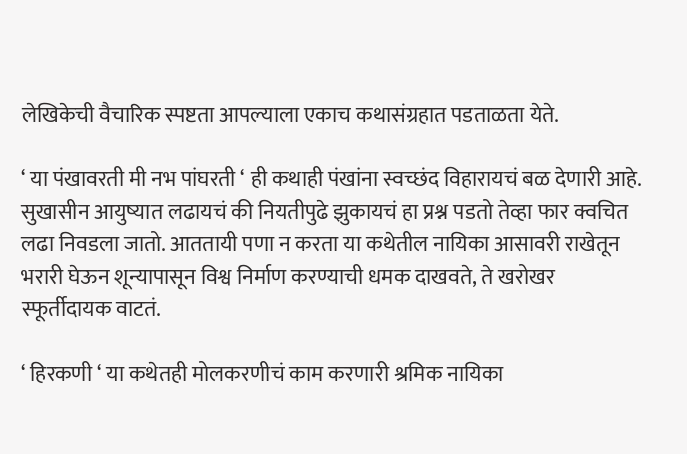लेखिकेची वैचारिक स्पष्टता आपल्याला एकाच कथासंग्रहात पडताळता येते.

‘ या पंखावरती मी नभ पांघरती ‘ ही कथाही पंखांना स्वच्छंद विहारायचं बळ देणारी आहे. सुखासीन आयुष्यात लढायचं की नियतीपुढे झुकायचं हा प्रश्न पडतो तेव्हा फार क्वचित लढा निवडला जातो. आततायी पणा न करता या कथेतील नायिका आसावरी राखेतून भरारी घेऊन शून्यापासून विश्व निर्माण करण्याची धमक दाखवते, ते खरोखर स्फूर्तीदायक वाटतं.

‘ हिरकणी ‘ या कथेतही मोलकरणीचं काम करणारी श्रमिक नायिका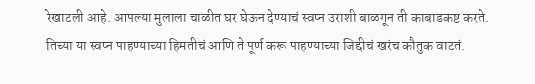रेखाटली आहे. आपल्या मुलाला चाळीत घर घेऊन देण्याचं स्वप्न उराशी बाळगून ती काबाडकष्ट करते. तिच्या या स्वप्न पाहण्याच्या हिमतीचं आणि ते पूर्ण करू पाहण्याच्या जिद्दीचं खरंच कौतुक वाटतं.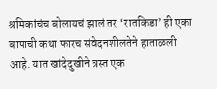श्रमिकांचंच बोलायचं झालं तर ‘रातकिडा’ ही एका बापाची कथा फारच संवेदनशीलतेने हाताळली आहे. यात खांदेदुखीने त्रस्त एक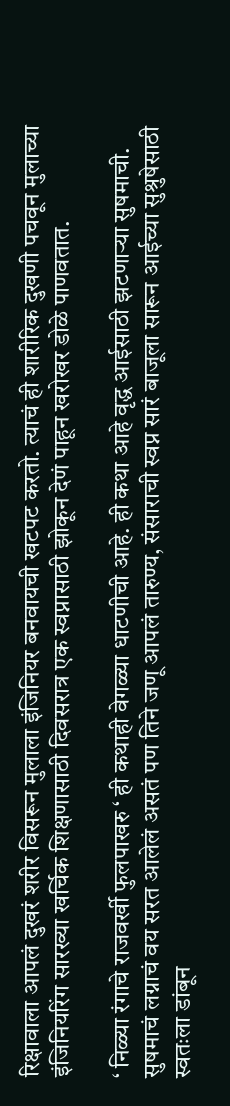रिक्षावाला आपलं दुखरं शरीर विसरून मुलाला इंजिनियर बनवायची खटपट करतो. त्याचं ही शारीरिक दुखणी पचवून मुलाच्या इंजिनियरिंग सारख्या खर्चिक शिक्षणासाठी दिवसरात्र एक स्वप्नासाठी झोकून देणं पाहून खरोखर डोळे पाणवतात.

‘ निळ्या रंगाचे राजवर्खी फुलपाखरु ‘ ही कथाही वेगळ्या धाटणीची आहे. ही कथा आहे वृद्ध आईसाठी झटणाऱ्या सुषमाची. सुषमाचं लग्नाचं वय सरत आलेलं असतं पण तिने जणू आपलं तारुण्य, संसाराची स्वप्न सारं बाजूला सारून आईच्या सुश्रुषेसाठी स्वतःला डांबून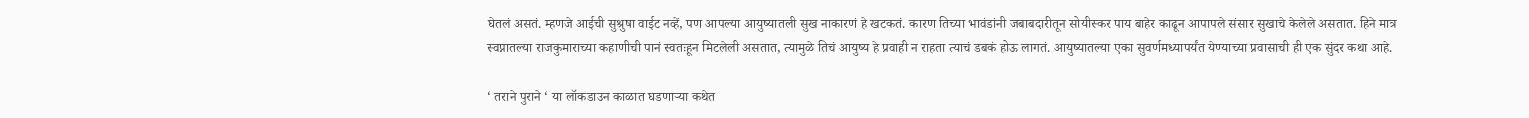घेतलं असतं. म्हणजे आईची सुश्रुषा वाईट नव्हें, पण आपल्या आयुष्यातली सुख नाकारणं हे खटकतं. कारण तिच्या भावंडांनी जबाबदारीतून सोयीस्कर पाय बाहेर काढून आपापले संसार सुखाचे केलेले असतात. हिने मात्र स्वप्नातल्या राजकुमाराच्या कहाणीची पानं स्वतःहून मिटलेली असतात, त्यामुळे तिचं आयुष्य हे प्रवाही न राहता त्याचं डबकं होऊ लागतं. आयुष्यातल्या एका सुवर्णमध्यापर्यंत येण्याच्या प्रवासाची ही एक सुंदर कथा आहे.

‘ तराने पुराने ‘ या लॉकडाउन काळात घडणाऱ्या कथेत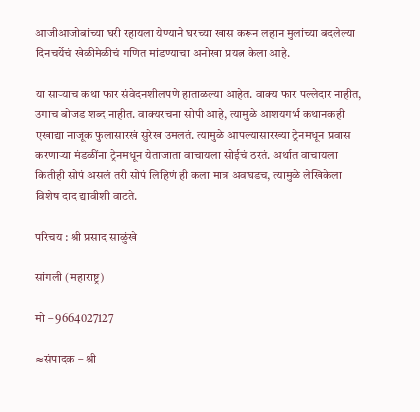आजीआजोबांच्या घरी रहायला येण्याने घरच्या खास करून लहान मुलांच्या बदलेल्या दिनचर्येचं खेळीमेळीचं गणित मांडण्याचा अनोखा प्रयत्न केला आहे.

या साऱ्याच कथा फार संवेदनशीलपणे हाताळल्या आहेत. वाक्य फार पल्लेदार नाहीत, उगाच बोजड शब्द नाहीत. वाक्यरचना सोपी आहे, त्यामुळे आशयगर्भ कथानकही एखाद्या नाजूक फुलासारखं सुरेख उमलतं. त्यामुळे आपल्यासारख्या ट्रेनमधून प्रवास करणाऱ्या मंडळींना ट्रेनमधून येताजाता वाचायला सोईचं ठरतं. अर्थात वाचायला कितीही सोपं असलं तरी सोपं लिहिणं ही कला मात्र अवघडच, त्यामुळे लेखिकेला विशेष दाद द्यावीशी वाटते.

परिचय : श्री प्रसाद साळुंखे

सांगली (महाराष्ट्र)

मो – 9664027127

≈संपादक – श्री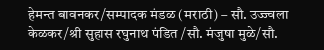हेमन्त बावनकर/सम्पादक मंडळ (मराठी) – सौ. उज्ज्वला केळकर/श्री सुहास रघुनाथ पंडित /सौ. मंजुषा मुळे/सौ.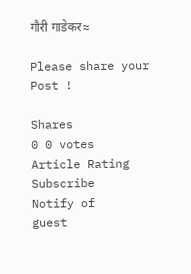गौरी गाडेकर≈

Please share your Post !

Shares
0 0 votes
Article Rating
Subscribe
Notify of
guest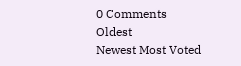0 Comments
Oldest
Newest Most Voted